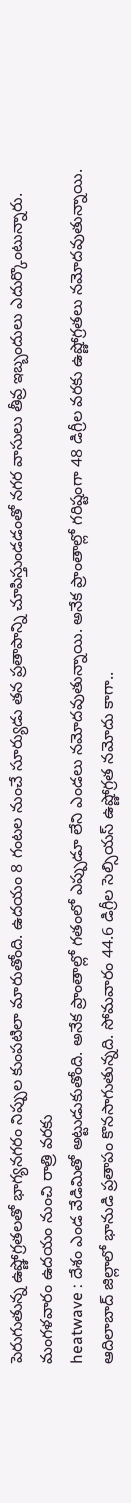పెరుగుతున్న ఉష్ణోగ్రతలతో భాగ్యనగరం నిప్పుల కుంపటిలా మారుతోంది. ఉదయం 8 గంటల నుంచే సూర్యుడు తన ప్రతాపాన్ని చూపిస్తుండడంతో నగర వాసులు తీవ్ర ఇబ్బందులు ఎదుర్కొంటున్నారు. మంగళవారం ఉదయం నుంచి రాత్రి వరకు
heatwave : దేశం ఎండ వేడిమితో అట్టుడుకుతోంది. అనేక ప్రాంతాల్లో గతంలో ఎప్పుడూ లేని ఎండలు నమోదవుతున్నాయి. అనేక ప్రాంతాల్లో గరిష్టంగా 48 డిగ్రీల వరకు ఉష్ణోగ్రతలు నమోదవుతున్నాయి.
ఆదిలాబాద్ జిల్లాలో భానుడి ప్రతాపం కొనసాగుతున్నది. సోమవారం 44.6 డిగ్రీల సెల్సియస్ ఉష్ణోగ్రత నమోదు కాగా..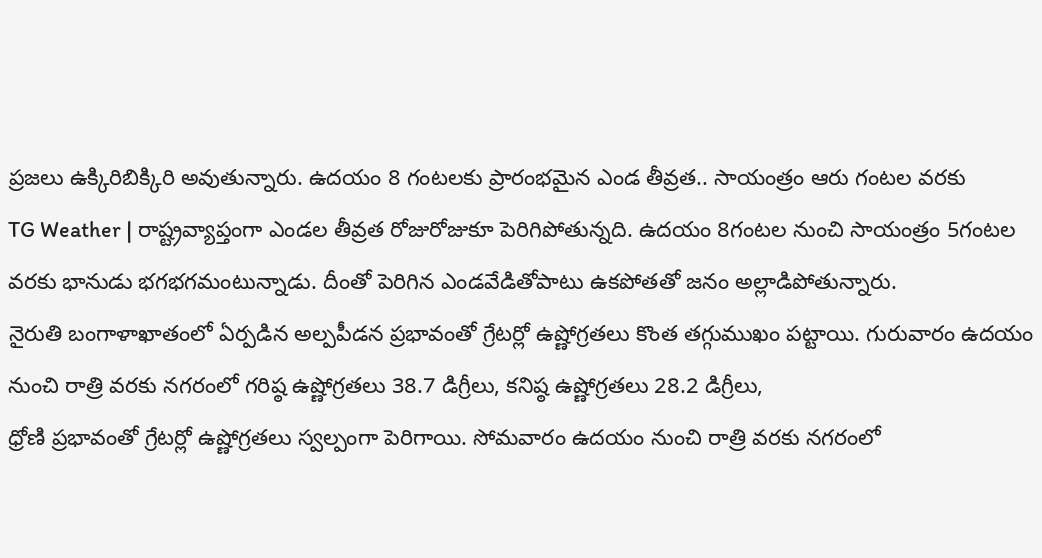ప్రజలు ఉక్కిరిబిక్కిరి అవుతున్నారు. ఉదయం 8 గంటలకు ప్రారంభమైన ఎండ తీవ్రత.. సాయంత్రం ఆరు గంటల వరకు
TG Weather | రాష్ట్రవ్యాప్తంగా ఎండల తీవ్రత రోజురోజుకూ పెరిగిపోతున్నది. ఉదయం 8గంటల నుంచి సాయంత్రం 5గంటల వరకు భానుడు భగభగమంటున్నాడు. దీంతో పెరిగిన ఎండవేడితోపాటు ఉకపోతతో జనం అల్లాడిపోతున్నారు.
నైరుతి బంగాళాఖాతంలో ఏర్పడిన అల్పపీడన ప్రభావంతో గ్రేటర్లో ఉష్ణోగ్రతలు కొంత తగ్గుముఖం పట్టాయి. గురువారం ఉదయం నుంచి రాత్రి వరకు నగరంలో గరిష్ఠ ఉష్ణోగ్రతలు 38.7 డిగ్రీలు, కనిష్ఠ ఉష్ణోగ్రతలు 28.2 డిగ్రీలు,
ధ్రోణి ప్రభావంతో గ్రేటర్లో ఉష్ణోగ్రతలు స్వల్పంగా పెరిగాయి. సోమవారం ఉదయం నుంచి రాత్రి వరకు నగరంలో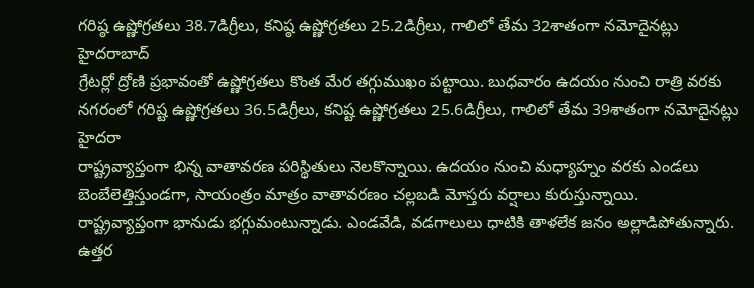గరిష్ఠ ఉష్ణోగ్రతలు 38.7డిగ్రీలు, కనిష్ఠ ఉష్ణోగ్రతలు 25.2డిగ్రీలు, గాలిలో తేమ 32శాతంగా నమోదైనట్లు హైదరాబాద్
గ్రేటర్లో ద్రోణి ప్రభావంతో ఉష్ణోగ్రతలు కొంత మేర తగ్గుముఖం పట్టాయి. బుధవారం ఉదయం నుంచి రాత్రి వరకు నగరంలో గరిష్ట ఉష్ణోగ్రతలు 36.5డిగ్రీలు, కనిష్ట ఉష్ణోగ్రతలు 25.6డిగ్రీలు, గాలిలో తేమ 39శాతంగా నమోదైనట్లు హైదరా
రాష్ట్రవ్యాప్తంగా భిన్న వాతావరణ పరిస్థితులు నెలకొన్నాయి. ఉదయం నుంచి మధ్యాహ్నం వరకు ఎండలు బెంబేలెత్తిస్తుండగా, సాయంత్రం మాత్రం వాతావరణం చల్లబడి మోస్తరు వర్షాలు కురుస్తున్నాయి.
రాష్ట్రవ్యాప్తంగా భానుడు భగ్గుమంటున్నాడు. ఎండవేడి, వడగాలులు ధాటికి తాళలేక జనం అల్లాడిపోతున్నారు. ఉత్తర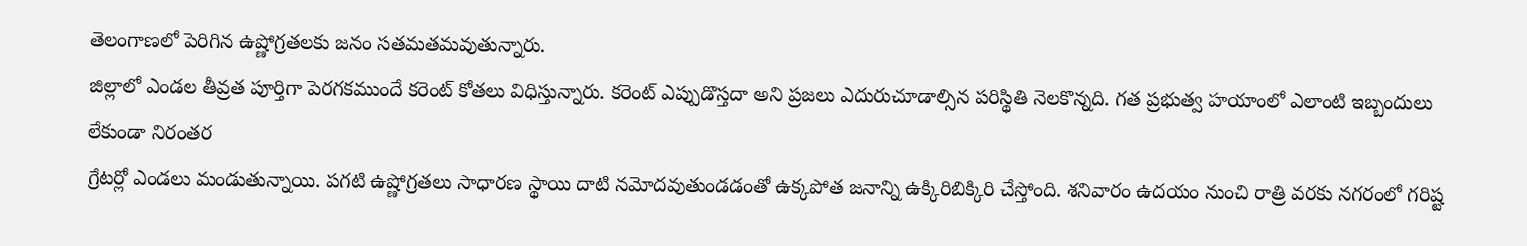తెలంగాణలో పెరిగిన ఉష్ణోగ్రతలకు జనం సతమతమవుతున్నారు.
జిల్లాలో ఎండల తీవ్రత పూర్తిగా పెరగకముందే కరెంట్ కోతలు విధిస్తున్నారు. కరెంట్ ఎప్పుడొస్తదా అని ప్రజలు ఎదురుచూడాల్సిన పరిస్థితి నెలకొన్నది. గత ప్రభుత్వ హయాంలో ఎలాంటి ఇబ్బందులు లేకుండా నిరంతర
గ్రేటర్లో ఎండలు మండుతున్నాయి. పగటి ఉష్ణోగ్రతలు సాధారణ స్థాయి దాటి నమోదవుతుండడంతో ఉక్కపోత జనాన్ని ఉక్కిరిబిక్కిరి చేస్తోంది. శనివారం ఉదయం నుంచి రాత్రి వరకు నగరంలో గరిష్ట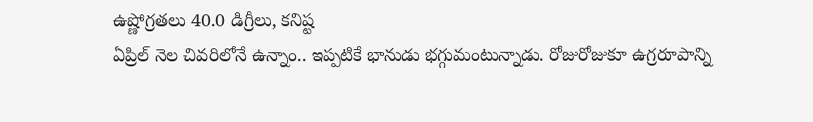ఉష్ణోగ్రతలు 40.0 డిగ్రీలు, కనిష్ట
ఏప్రిల్ నెల చివరిలోనే ఉన్నాం.. ఇప్పటికే భానుడు భగ్గుమంటున్నాడు. రోజురోజుకూ ఉగ్రరూపాన్ని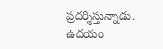ప్రదర్శిస్తున్నాడు. ఉదయం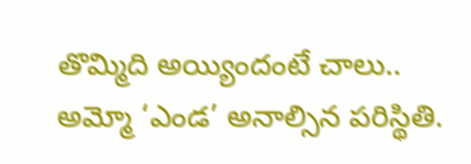తొమ్మిది అయ్యిందంటే చాలు.. అమ్మో ‘ఎండ’ అనాల్సిన పరిస్థితి.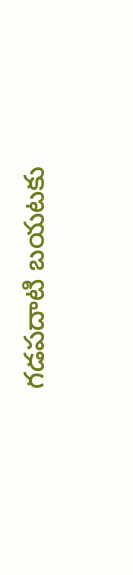గడపదాటి బయటకు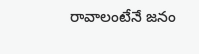రావాలంటేనే జనం